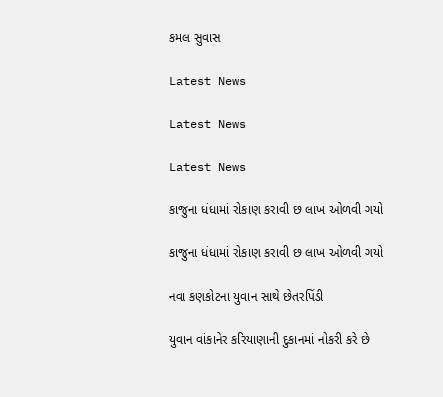કમલ સુવાસ

Latest News

Latest News

Latest News

કાજુના ધંધામાં રોકાણ કરાવી છ લાખ ઓળવી ગયો

કાજુના ધંધામાં રોકાણ કરાવી છ લાખ ઓળવી ગયો

નવા કણકોટના યુવાન સાથે છેતરપિંડી

યુવાન વાંકાનેર કરિયાણાની દુકાનમાં નોકરી કરે છે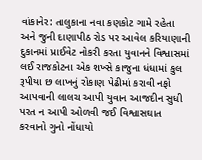વાંકાનેર: તાલુકાના નવા કણકોટ ગામે રહેતા અને જુની દાણાપીઠ રોડ પર આવેલ કરિયાણાની દુકાનમાં પ્રાઈવેટ નોકરી કરતા યુવાનને વિશ્વાસમાં લઈ રાજકોટના એક શખ્સે કાજુના ધંધામાં કુલ રૂપીયા છ લાખનું રોકાણ પેઢીમાં કરાવી નફો આપવાની લાલચ આપી યુવાન આજદીન સુધી પરત ન આપી ઓળવી જઈ વિશ્વાસઘાત કરવાનો ગુનો નોંધાયો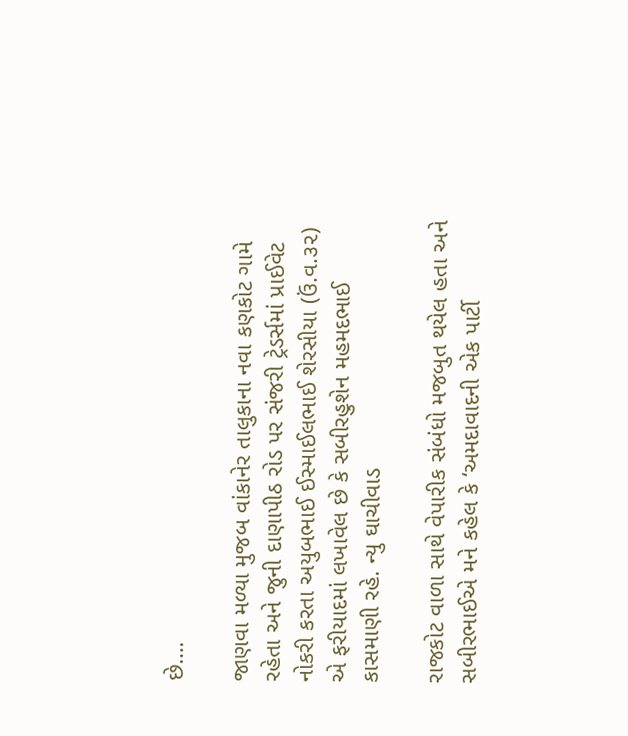છે….

જાણવા મળ્યા મુજબ વાંકાનેર તાલુકાના નવા કણકોટ ગામે રહેતા અને જુની દાણાપીઠ રોડ પર સંજરી ટ્રેડર્સમાં પ્રાઈવેટ નોકરી કરતા અયુબભાઈ ઈસ્માઈલભાઈ શેરસીયા (ઉં.વ.૩૨) એ ફરીયાદમાં લખાવેલ છે કે સબીરહુશેન મહમદભાઈ કાસમાણી રહે. ન્યુ ઘાચીવાડ

રાજકોટ વાળા સાથે વેપારીક સંબંધો મજબુત થયેલ હતા અને સબીરભાઈએ મને કહેલ કે ‘અમદાવાદની એક પાર્ટી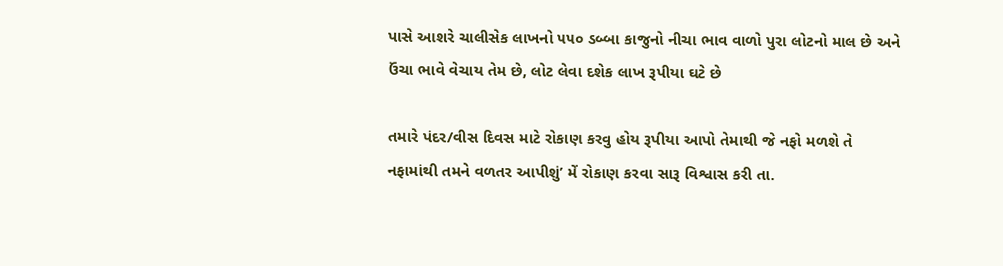પાસે આશરે ચાલીસેક લાખનો ૫૫૦ ડબ્બા કાજુનો નીચા ભાવ વાળો પુરા લોટનો માલ છે અને ઉંચા ભાવે વેચાય તેમ છે, લોટ લેવા દશેક લાખ રૂપીયા ઘટે છે

તમારે પંદર/વીસ દિવસ માટે રોકાણ કરવુ હોય રૂપીયા આપો તેમાથી જે નફો મળશે તે નફામાંથી તમને વળતર આપીશું’ મેં રોકાણ કરવા સારૂ વિશ્વાસ કરી તા.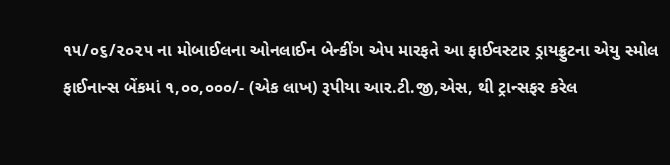૧૫/૦૬/૨૦૨૫ ના મોબાઈલના ઓનલાઈન બેન્કીંગ એપ મારફતે આ ફાઈવસ્ટાર ડ્રાયફ્રુટના એયુ સ્મોલ ફાઈનાન્સ બેંકમાં ૧,૦૦,૦૦૦/- (એક લાખ) રૂપીયા આર.ટી.જી,એસ, થી ટ્રાન્સફર કરેલ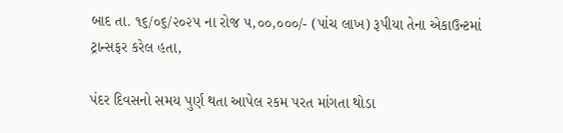બાદ તા. ૧૬/૦૬/૨૦૨૫ ના રોજ ૫,૦૦,૦૦૦/- (પાંચ લાખ) રૂપીયા તેના એકાઉન્ટમાં ટ્રાન્સફર કરેલ હતા,

પંદર દિવસનો સમય પુર્ણ થતા આપેલ રકમ પરત માંગતા થોડા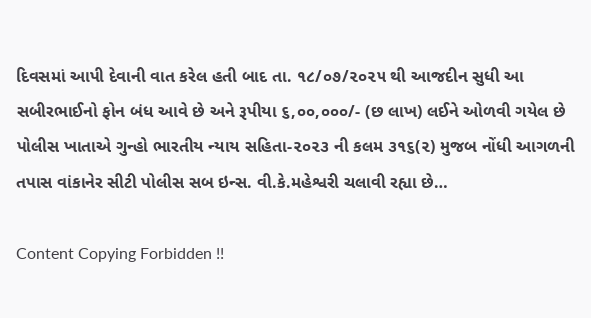દિવસમાં આપી દેવાની વાત કરેલ હતી બાદ તા. ૧૮/૦૭/૨૦૨૫ થી આજદીન સુધી આ સબીરભાઈનો ફોન બંધ આવે છે અને રૂપીયા ૬,૦૦,૦૦૦/- (છ લાખ) લઈને ઓળવી ગયેલ છે પોલીસ ખાતાએ ગુન્હો ભારતીય ન્યાય સહિતા-૨૦૨૩ ની કલમ ૩૧૬(૨) મુજબ નોંધી આગળની તપાસ વાંકાનેર સીટી પોલીસ સબ ઇન્સ. વી.કે.મહેશ્વરી ચલાવી રહ્યા છે…

Content Copying Forbidden !!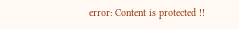error: Content is protected !!